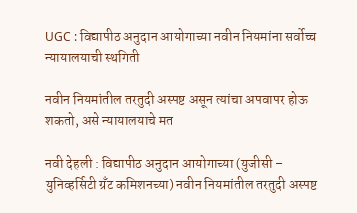UGC : विद्यापीठ अनुदान आयोगाच्या नवीन नियमांना सर्वोच्च न्यायालयाची स्थगिती

नवीन नियमांतील तरतुदी अस्पष्ट असून त्यांचा अपवापर होऊ शकतो, असे न्यायालयाचे मत

नवी देहली : विद्यापीठ अनुदान आयोगाच्या (युजीसी – युनिव्हर्सिटी ग्रँट कमिशनच्या) नवीन नियमांतील तरतुदी अस्पष्ट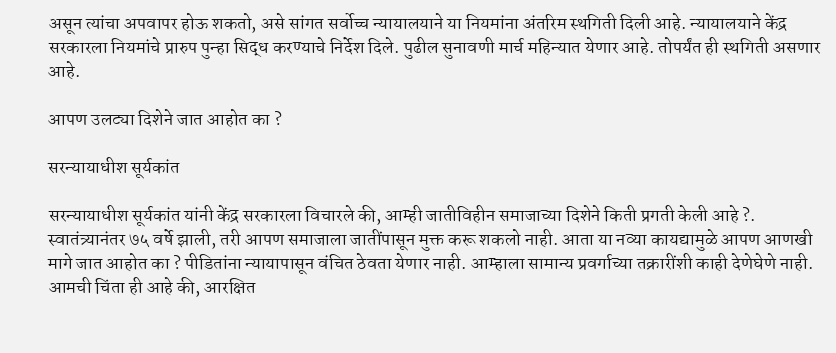असून त्यांचा अपवापर होऊ शकतो, असे सांगत सर्वोच्च न्यायालयाने या नियमांना अंतरिम स्थगिती दिली आहे. न्यायालयाने केंद्र सरकारला नियमांचे प्रारुप पुन्हा सिद्ध करण्याचे निर्देश दिले. पुढील सुनावणी मार्च महिन्यात येणार आहे. तोपर्यंत ही स्थगिती असणार आहे.

आपण उलट्या दिशेने जात आहोत का ?

सरन्यायाधीश सूर्यकांत

सरन्यायाधीश सूर्यकांत यांनी केंद्र सरकारला विचारले की, आम्ही जातीविहीन समाजाच्या दिशेने किती प्रगती केली आहे ?. स्वातंत्र्यानंतर ७५ वर्षे झाली, तरी आपण समाजाला जातींपासून मुक्त करू शकलो नाही. आता या नव्या कायद्यामुळे आपण आणखी मागे जात आहोत का ? पीडितांना न्यायापासून वंचित ठेवता येणार नाही. आम्हाला सामान्य प्रवर्गाच्या तक्रारींशी काही देणेघेणे नाही. आमची चिंता ही आहे की, आरक्षित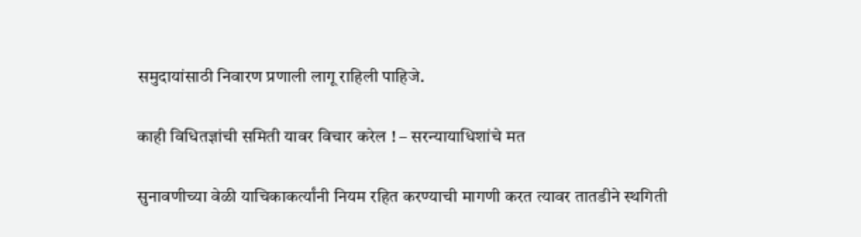समुदायांसाठी निवारण प्रणाली लागू राहिली पाहिजे.

काही विधितज्ञांची समिती यावर विचार करेल ! – सरन्यायाधिशांचे मत

सुनावणीच्या वेळी याचिकाकर्त्यांनी नियम रहित करण्याची मागणी करत त्यावर तातडीने स्थगिती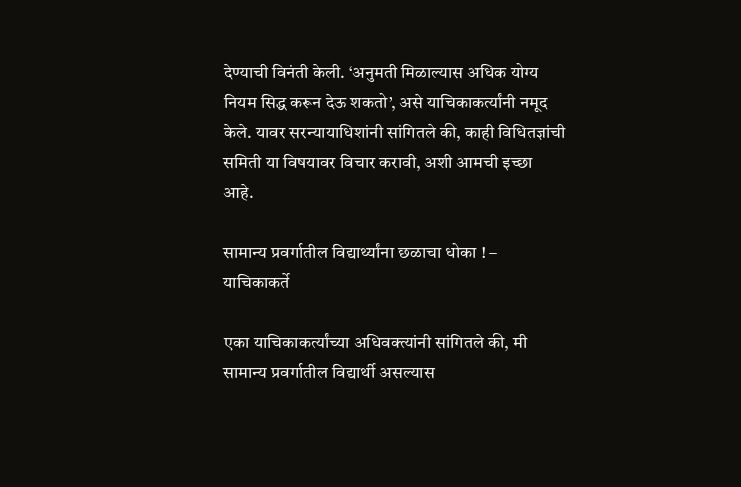देण्याची विनंती केली. ‘अनुमती मिळाल्यास अधिक योग्य नियम सिद्ध करून देऊ शकतो’, असे याचिकाकर्त्यांनी नमूद केले. यावर सरन्यायाधिशांनी सांगितले की, काही विधितज्ञांची समिती या विषयावर विचार करावी, अशी आमची इच्छा आहे.

सामान्य प्रवर्गातील विद्यार्थ्यांना छळाचा धोका ! – याचिकाकर्ते

एका याचिकाकर्त्यांच्या अधिवक्त्यांनी सांगितले की, मी सामान्य प्रवर्गातील विद्यार्थी असल्यास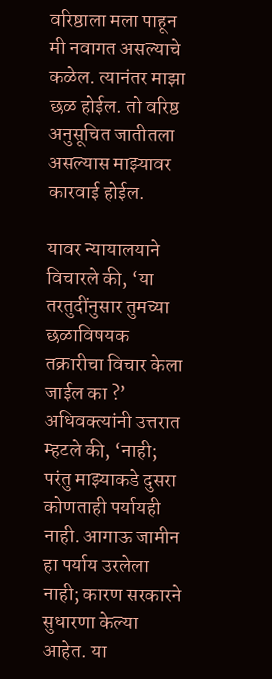वरिष्ठाला मला पाहून मी नवागत असल्याचे कळेल. त्यानंतर माझा छळ होईल. तो वरिष्ठ अनुसूचित जातीतला असल्यास माझ्यावर कारवाई होईल.

यावर न्यायालयाने विचारले की, ‘या तरतुदींनुसार तुमच्या छळाविषयक तक्रारीचा विचार केला जाईल का ?’ अधिवक्त्यांनी उत्तरात म्हटले की, ‘नाही; परंतु माझ्याकडे दुसरा कोणताही पर्यायही नाही. आगाऊ जामीन हा पर्याय उरलेला नाही; कारण सरकारने सुधारणा केल्या आहेत. या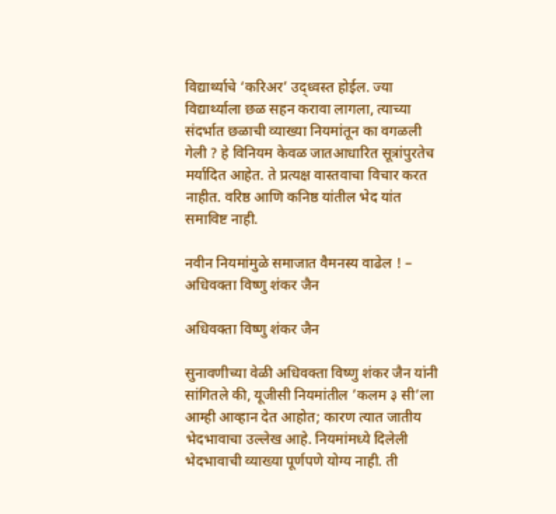विद्यार्थ्याचे ‘करिअर’ उद्ध्वस्त होईल. ज्या विद्यार्थ्याला छळ सहन करावा लागला, त्याच्या संदर्भात छळाची व्याख्या नियमांतून का वगळली गेली ? हे विनियम केवळ जातआधारित सूत्रांपुरतेच मर्यादित आहेत. ते प्रत्यक्ष वास्तवाचा विचार करत नाहीत. वरिष्ठ आणि कनिष्ठ यांतील भेद यांत समाविष्ट नाही.

नवीन नियमांमुळे समाजात वैमनस्य वाढेल ! – अधिवक्ता विष्णु शंकर जैन

अधिवक्ता विष्णु शंकर जैन

सुनावणीच्या वेळी अधिवक्ता विष्णु शंकर जैन यांनी सांगितले की, यूजीसी नियमांतील ’कलम ३ सी’ला आम्ही आव्हान देत आहोत; कारण त्यात जातीय भेदभावाचा उल्लेख आहे. नियमांमध्ये दिलेली भेदभावाची व्याख्या पूर्णपणे योग्य नाही. ती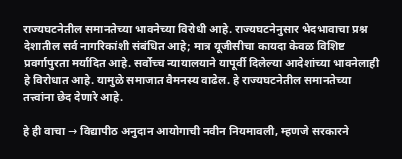राज्यघटनेतील समानतेच्या भावनेच्या विरोधी आहे. राज्यघटनेनुसार भेदभावाचा प्रश्न देशातील सर्व नागरिकांशी संबंधित आहे; मात्र यूजीसीचा कायदा केवळ विशिष्ट प्रवर्गापुरता मर्यादित आहे. सर्वोच्च न्यायालयाने यापूर्वी दिलेल्या आदेशांच्या भावनेलाही हे विरोधात आहे. यामुळे समाजात वैमनस्य वाढेल. हे राज्यघटनेतील समानतेच्या तत्त्वांना छेद देणारे आहे.

हे ही वाचा → विद्यापीठ अनुदान आयोगाची नवीन नियमावली, म्हणजे सरकारने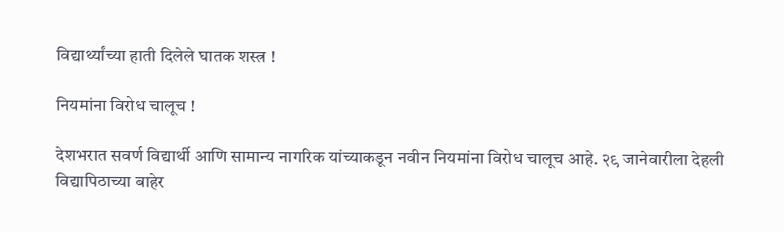विद्यार्थ्यांच्या हाती दिलेले घातक शस्त्र !

नियमांना विरोध चालूच !

देशभरात सवर्ण विद्यार्थी आणि सामान्य नागरिक यांच्याकडून नवीन नियमांना विरोध चालूच आहे. २९ जानेवारीला देहली विद्यापिठाच्या बाहेर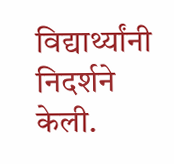विद्यार्थ्यांनी निदर्शने केली.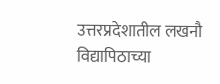उत्तरप्रदेशातील लखनौ विद्यापिठाच्या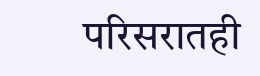परिसरातही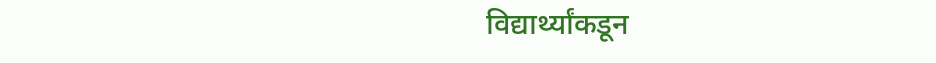विद्यार्थ्यांकडून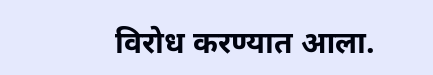विरोध करण्यात आला.